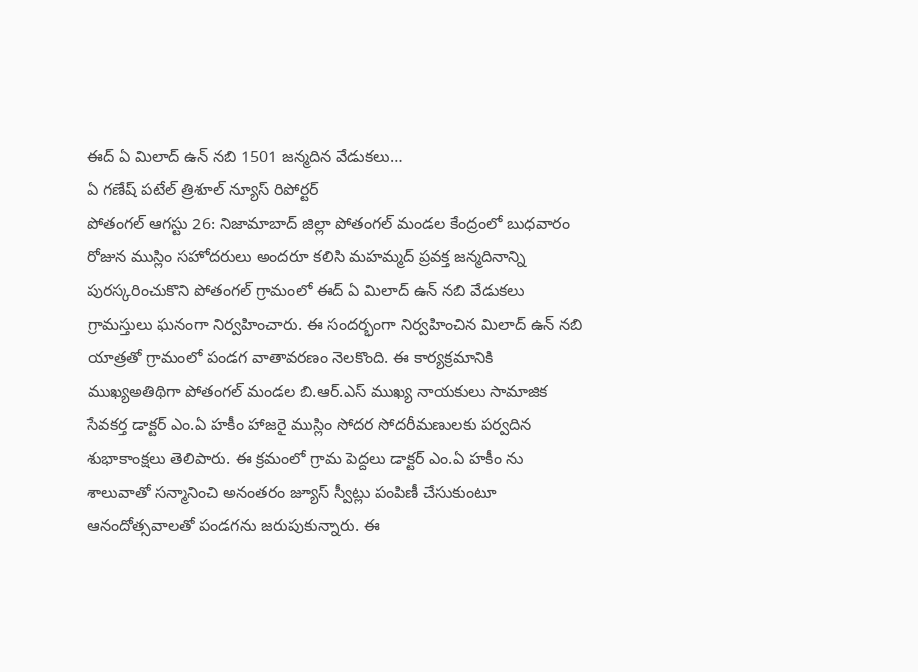ఈద్ ఏ మిలాద్ ఉన్ నబి 1501 జన్మదిన వేడుకలు…
ఏ గణేష్ పటేల్ త్రిశూల్ న్యూస్ రిపోర్టర్
పోతంగల్ ఆగస్టు 26: నిజామాబాద్ జిల్లా పోతంగల్ మండల కేంద్రంలో బుధవారం రోజున ముస్లిం సహోదరులు అందరూ కలిసి మహమ్మద్ ప్రవక్త జన్మదినాన్ని పురస్కరించుకొని పోతంగల్ గ్రామంలో ఈద్ ఏ మిలాద్ ఉన్ నబి వేడుకలు గ్రామస్తులు ఘనంగా నిర్వహించారు. ఈ సందర్భంగా నిర్వహించిన మిలాద్ ఉన్ నబి యాత్రతో గ్రామంలో పండగ వాతావరణం నెలకొంది. ఈ కార్యక్రమానికి ముఖ్యఅతిథిగా పోతంగల్ మండల బి.ఆర్.ఎస్ ముఖ్య నాయకులు సామాజిక సేవకర్త డాక్టర్ ఎం.ఏ హకీం హాజరై ముస్లిం సోదర సోదరీమణులకు పర్వదిన శుభాకాంక్షలు తెలిపారు. ఈ క్రమంలో గ్రామ పెద్దలు డాక్టర్ ఎం.ఏ హకీం ను శాలువాతో సన్మానించి అనంతరం జ్యూస్ స్వీట్లు పంపిణీ చేసుకుంటూ ఆనందోత్సవాలతో పండగను జరుపుకున్నారు. ఈ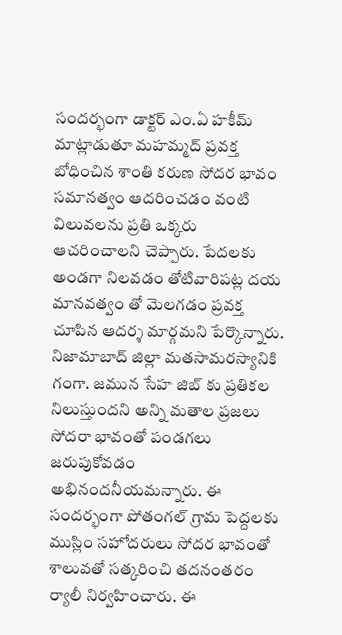సందర్భంగా డాక్టర్ ఎం.ఏ హకీమ్ మాట్లాడుతూ మహమ్మద్ ప్రవక్త బోధించిన శాంతి కరుణ సోదర భావం సమానత్వం ఆదరించడం వంటి విలువలను ప్రతి ఒక్కరు ఆచరించాలని చెప్పారు. పేదలకు అండగా నిలవడం తోటివారిపట్ల దయ మానవత్వం తో మెలగడం ప్రవక్త చూపిన ఆదర్శ మార్గమని పేర్కొన్నారు. నిజామాబాద్ జిల్లా మతసామరస్యానికి గంగా. జమున సేహ జిబ్ కు ప్రతికల నిలుస్తుందని అన్ని మతాల ప్రజలు సోదరా భావంతో పండగలు జరుపుకోవడం అభినందనీయమన్నారు. ఈ సందర్భంగా పోతంగల్ గ్రామ పెద్దలకు ముస్లిం సహోదరులు సోదర భావంతో శాలువతో సత్కరించి తదనంతరం ర్యాలీ నిర్వహించారు. ఈ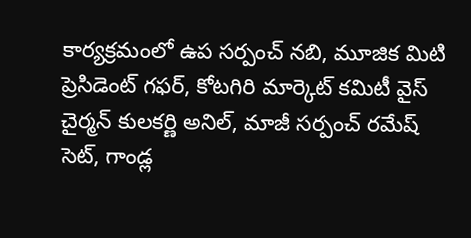కార్యక్రమంలో ఉప సర్పంచ్ నబి, మూజిక మిటి ప్రెసిడెంట్ గఫర్, కోటగిరి మార్కెట్ కమిటీ వైస్ చైర్మన్ కులకర్ణి అనిల్, మాజీ సర్పంచ్ రమేష్ సెట్, గాండ్ల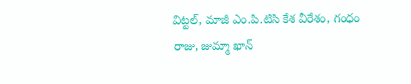విట్టల్, మాజీ ఎం.పి.టిసి కేశ వీరేశం, గంధం రాజు, జుమ్మా ఖాన్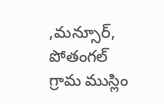,మన్సూర్, పోతంగల్ గ్రామ ముస్లిం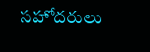సహోదరులు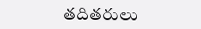తదితరులు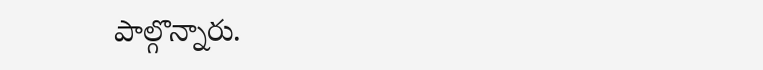పాల్గొన్నారు.